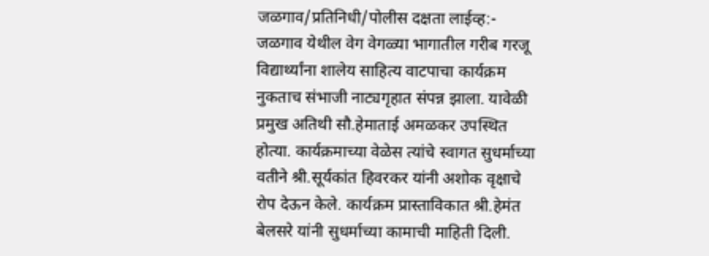जळगाव/प्रतिनिधी/पोलीस दक्षता लाईव्ह:- जळगाव येथील वेग वेगळ्या भागातील गरीब गरजू विद्यार्थ्यांना शालेय साहित्य वाटपाचा कार्यक्रम नुकताच संभाजी नाट्यगृहात संपन्न झाला. यावेळी प्रमुख अतिथी सौ.हेमाताई अमळकर उपस्थित होत्या. कार्यक्रमाच्या वेळेस त्यांचे स्वागत सुधर्माच्या वतीने श्री.सूर्यकांत हिवरकर यांनी अशोक वृक्षाचे रोप देऊन केले. कार्यक्रम प्रास्ताविकात श्री.हेमंत बेलसरे यांनी सुधर्माच्या कामाची माहिती दिली.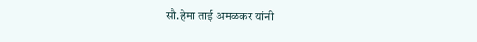सौ.हेमा ताई अमळकर यांनी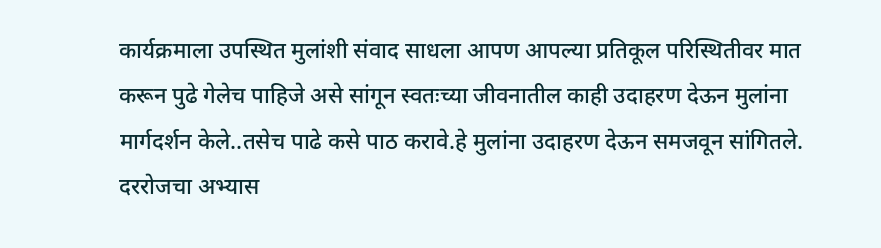कार्यक्रमाला उपस्थित मुलांशी संवाद साधला आपण आपल्या प्रतिकूल परिस्थितीवर मात करून पुढे गेलेच पाहिजे असे सांगून स्वतःच्या जीवनातील काही उदाहरण देऊन मुलांना मार्गदर्शन केले..तसेच पाढे कसे पाठ करावे.हे मुलांना उदाहरण देऊन समजवून सांगितले. दररोजचा अभ्यास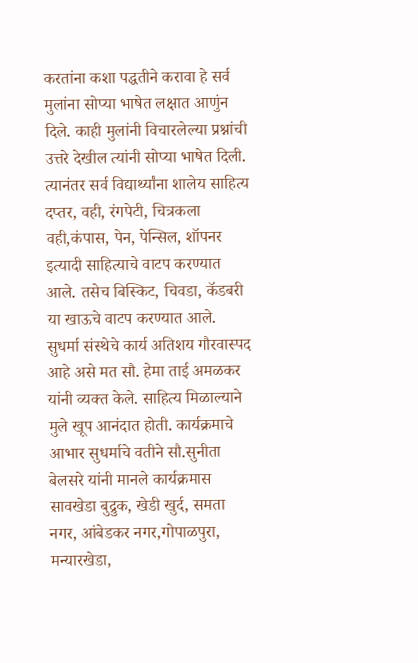करतांना कशा पद्धतीने करावा हे सर्व मुलांना सोप्या भाषेत लक्षात आणुंन दिले. काही मुलांनी विचारलेल्या प्रश्नांची उत्तरे देखील त्यांनी सोप्या भाषेत दिली. त्यानंतर सर्व विद्यार्थ्यांना शालेय साहित्य दप्तर, वही, रंगपेटी, चित्रकला वही,कंपास, पेन, पेन्सिल, शॉपनर इत्यादी साहित्याचे वाटप करण्यात आले. तसेच बिस्किट, चिवडा, कॅडबरी या खाऊचे वाटप करण्यात आले. सुधर्मा संस्थेचे कार्य अतिशय गौरवास्पद आहे असे मत सौ. हेमा ताई अमळकर यांनी व्यक्त केले. साहित्य मिळाल्याने मुले खूप आनंदात होती. कार्यक्रमाचे आभार सुधर्माचे वतीने सौ.सुनीता बेलसरे यांनी मानले कार्यक्रमास सावखेडा बुद्रुक, खेडी खुर्द, समता नगर, आंबेडकर नगर,गोपाळपुरा, मन्यारखेडा,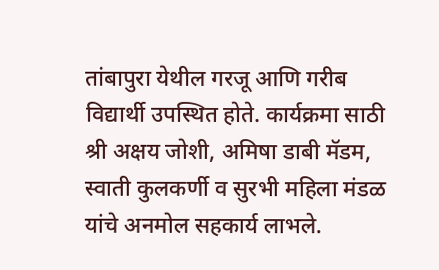तांबापुरा येथील गरजू आणि गरीब विद्यार्थी उपस्थित होते. कार्यक्रमा साठी श्री अक्षय जोशी, अमिषा डाबी मॅडम, स्वाती कुलकर्णी व सुरभी महिला मंडळ यांचे अनमोल सहकार्य लाभले.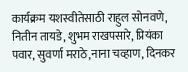कार्यक्रम यशस्वीतेसाठी राहुल सोनवणे, नितीन तायडे, शुभम राखपसारे, प्रियंका पवार, सुवर्णा मराठे,नाना चव्हाण, दिनकर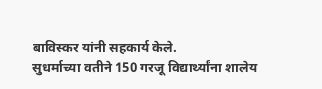बाविस्कर यांनी सहकार्य केले.
सुधर्माच्या वतीने 150 गरजू विद्यार्थ्यांना शालेय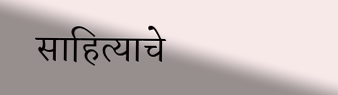साहित्याचे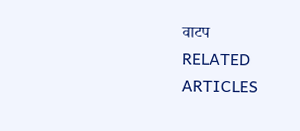वाटप
RELATED ARTICLES